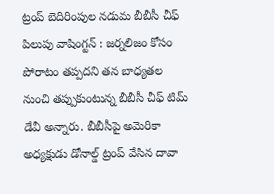ట్రంప్ బెదిరింపుల నడుమ బీబీసీ చీఫ్ పిలుపు వాషింగ్టన్ : జర్నలిజం కోసం పోరాటం తప్పదని తన బాధ్యతల నుంచి తప్పుకుంటున్న బీబీసీ చీఫ్ టిమ్ డేవీ అన్నారు. బీబీసీపై అమెరికా అధ్యక్షుడు డోనాల్డ్ ట్రంప్ వేసిన దావా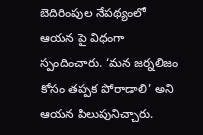బెదిరింపుల నేపథ్యంలో ఆయన పై విధంగా స్పందించారు. ‘మన జర్నలిజం కోసం తప్పక పోరాడాలి’ అని ఆయన పిలుపునిచ్చారు.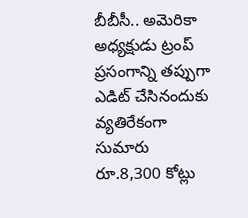బీబీసీ.. అమెరికా అధ్యక్షుడు ట్రంప్ ప్రసంగాన్ని తప్పుగా ఎడిట్ చేసినందుకు వ్యతిరేకంగా సుమారు రూ.8,300 కోట్లు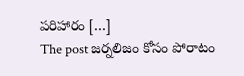పరిహారం […]
The post జర్నలిజం కోసం పోరాటం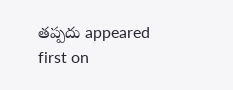తప్పదు appeared first on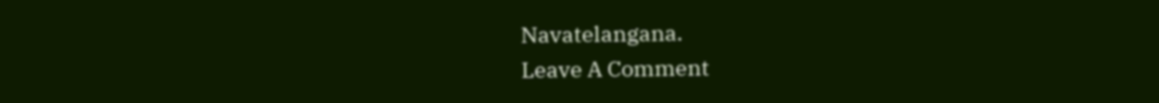Navatelangana.
Leave A Comment